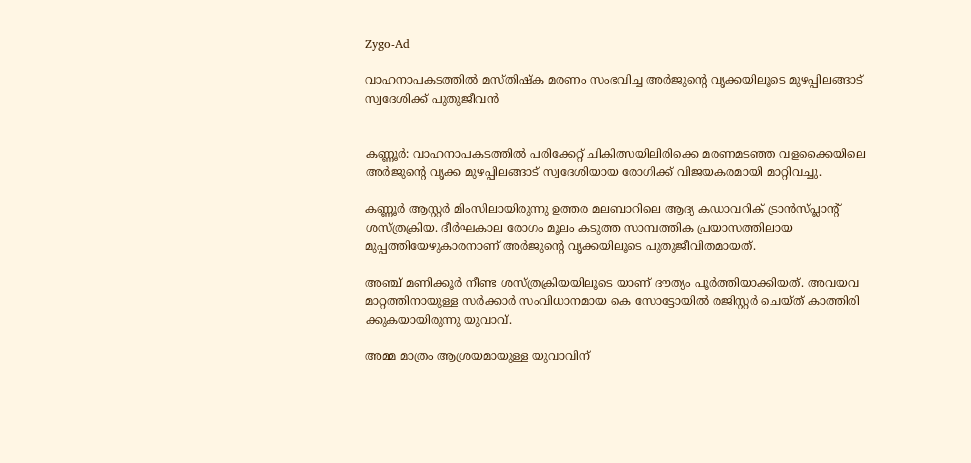Zygo-Ad

വാഹനാപകടത്തിൽ മസ്തിഷ്ക മരണം സംഭവിച്ച അർജുന്റെ വൃക്കയിലൂടെ മുഴപ്പിലങ്ങാട് സ്വദേശിക്ക് പുതുജീവൻ


കണ്ണൂർ: വാഹനാപകടത്തിൽ പരിക്കേറ്റ് ചികിത്സയിലിരിക്കെ മരണമടഞ്ഞ വളക്കൈയിലെ അർജുന്റെ വൃക്ക മുഴപ്പിലങ്ങാട് സ്വദേശിയായ രോഗിക്ക് വിജയകരമായി മാറ്റിവച്ചു.

കണ്ണൂർ ആസ്റ്റർ മിംസിലായിരുന്നു ഉത്തര മലബാറിലെ ആദ്യ കഡാവറിക് ട്രാൻസ്പ്ലാന്റ് ശസ്ത്രക്രിയ. ദീർഘകാല രോഗം മൂലം കടുത്ത സാമ്പത്തിക പ്രയാസത്തിലായ മുപ്പത്തിയേഴുകാരനാണ് അർജുന്റെ വൃക്കയിലൂടെ പുതുജീവിതമായത്.

അഞ്ച് മണിക്കൂർ നീണ്ട ശസ്ത്രക്രിയയിലൂടെ യാണ് ദൗത്യം പൂർത്തിയാക്കിയത്. അവയവ മാറ്റത്തിനായുള്ള സർക്കാർ സംവിധാനമായ കെ സോട്ടോയിൽ രജിസ്റ്റർ ചെയ്ത് കാത്തിരി ക്കുകയായിരുന്നു യുവാവ്.

അമ്മ മാത്രം ആശ്രയമായുള്ള യുവാവിന്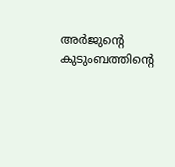അർജുന്റെ കുടുംബത്തിൻ്റെ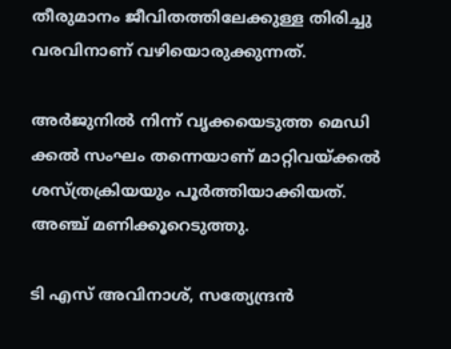തീരുമാനം ജീവിതത്തിലേക്കുള്ള തിരിച്ചു വരവിനാണ് വഴിയൊരുക്കുന്നത്.

അർജുനിൽ നിന്ന് വൃക്കയെടുത്ത മെഡി ക്കൽ സംഘം തന്നെയാണ് മാറ്റിവയ്ക്കൽ ശസ്ത്രക്രിയയും പൂർത്തിയാക്കിയത്. അഞ്ച് മണിക്കൂറെടുത്തു.

ടി എസ് അവിനാശ്, സത്യേന്ദ്രൻ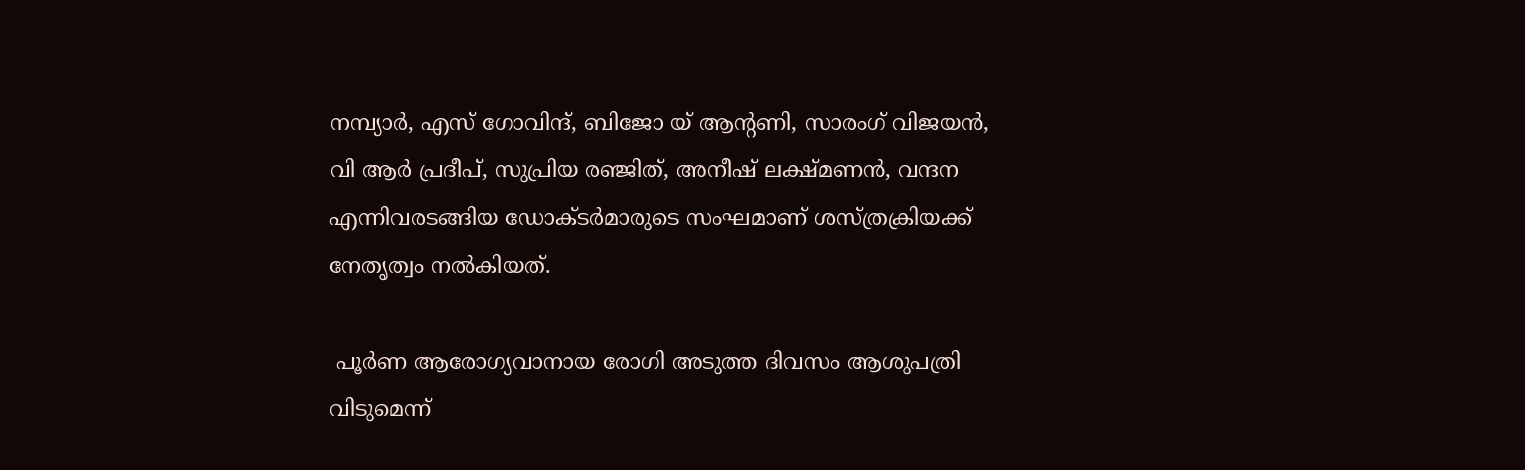നമ്പ്യാർ, എസ് ഗോവിന്ദ്, ബിജോ യ് ആന്റണി, സാരംഗ് വിജയൻ, വി ആർ പ്രദീപ്, സുപ്രിയ രഞ്ജിത്, അനീഷ് ലക്ഷ്മണൻ, വന്ദന എന്നിവരടങ്ങിയ ഡോക്ടർമാരുടെ സംഘമാണ് ശസ്ത്രക്രിയക്ക് നേതൃത്വം നൽകിയത്.

 പൂർണ ആരോഗ്യവാനായ രോഗി അടുത്ത ദിവസം ആശുപത്രി വിടുമെന്ന്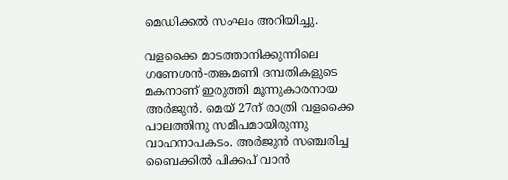മെഡിക്കൽ സംഘം അറിയിച്ചു.

വളക്കൈ മാടത്താനിക്കുന്നിലെ ഗണേശൻ-തങ്കമണി ദമ്പതികളുടെ മകനാണ് ഇരുത്തി മൂന്നുകാരനായ അർജുൻ. മെയ് 27ന് രാത്രി വളക്കൈ പാലത്തിനു സമീപമായിരുന്നു വാഹനാപകടം. അർജുൻ സഞ്ചരിച്ച ബൈക്കിൽ പിക്കപ് വാൻ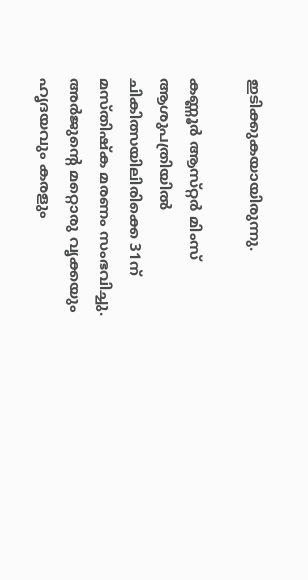ഇടിക്കുകയായിരുന്നു.

കണ്ണൂർ ആസ്‌റ്റർ മിംസ് ആശുപത്രിയിൽ ചികിത്സയിലിരിക്കെ 31ന് മസ്‌തിഷ്ക മരണം സംഭവിച്ചു. അർജുൻ്റെ മറ്റൊരു വൃക്കയും ഹൃദയവും കരളും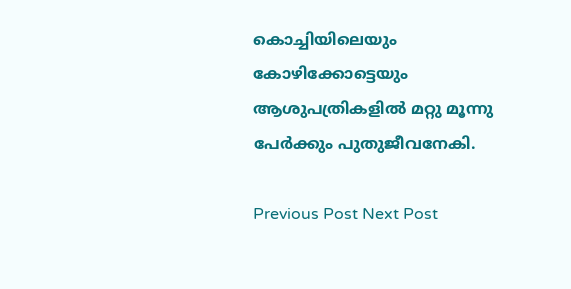കൊച്ചിയിലെയും കോഴിക്കോട്ടെയും ആശുപത്രികളിൽ മറ്റു മൂന്നു പേർക്കും പുതുജീവനേകി.

Previous Post Next Post